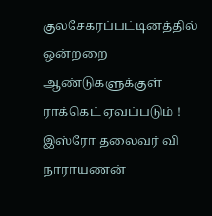குலசேகரப்பட்டினத்தில் ஒன்றறை ஆண்டுகளுக்குள் ராக்கெட் ஏவப்படும் ! இஸ்ரோ தலைவர் வி நாராயணன்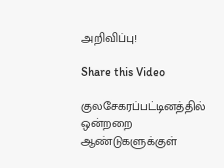அறிவிப்பு!

Share this Video

குலசேகரப்பட்டினத்தில் ஒன்றறை ஆண்டுகளுக்குள்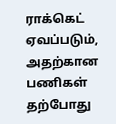ராக்கெட் ஏவப்படும், அதற்கான பணிகள் தற்போது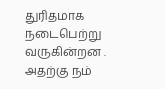துரிதமாக நடைபெற்று வருகின்றன . அதற்கு நம்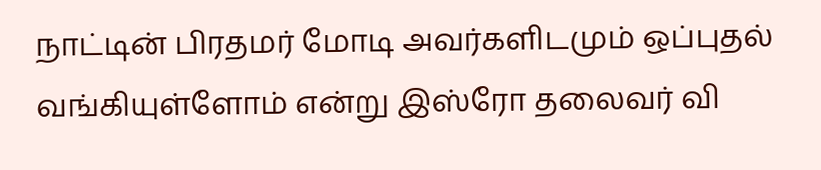நாட்டின் பிரதமர் மோடி அவர்களிடமும் ஒப்புதல் வங்கியுள்ளோம் என்று இஸ்ரோ தலைவர் வி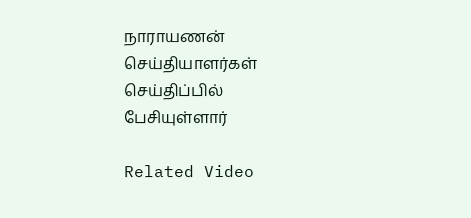நாராயணன் செய்தியாளர்கள் செய்திப்பில் பேசியுள்ளார்

Related Video